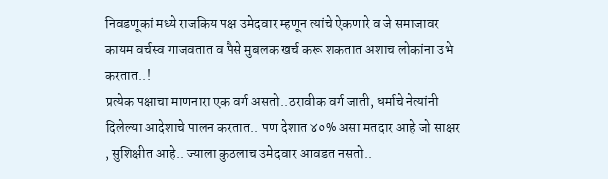निवडणूकां मध्ये राजकिय पक्ष उमेदवार म्हणून त्यांचे ऐकणारे व जे समाजावर कायम वर्चस्व गाजवतात व पैसे मुबलक खर्च करू शकतात अशाच लोकांना उभे करतात..!
प्रत्येक पक्षाचा माणनारा एक वर्ग असतो..ठरावीक वर्ग जाती, धर्माचे नेत्यांनी दिलेल्या आदेशाचे पालन करतात.. पण देशात ४०% असा मतदार आहे जो साक्षर , सुशिक्षीत आहे.. ज्याला कुठलाच उमेदवार आवडत नसतो..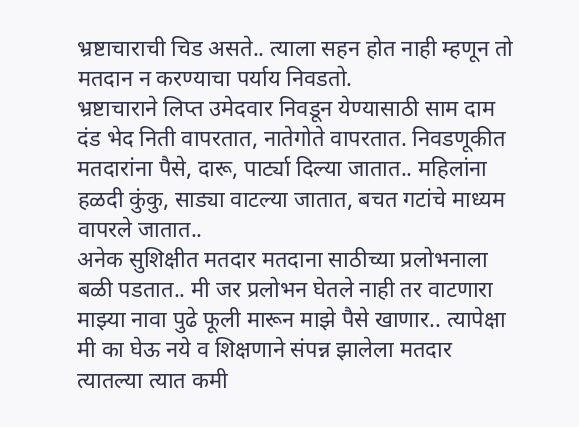भ्रष्टाचाराची चिड असते.. त्याला सहन होत नाही म्हणून तो मतदान न करण्याचा पर्याय निवडतो.
भ्रष्टाचाराने लिप्त उमेदवार निवडून येण्यासाठी साम दाम दंड भेद निती वापरतात, नातेगोते वापरतात. निवडणूकीत मतदारांना पैसे, दारू, पार्ट्या दिल्या जातात.. महिलांना हळदी कुंकु, साड्या वाटल्या जातात, बचत गटांचे माध्यम वापरले जातात..
अनेक सुशिक्षीत मतदार मतदाना साठीच्या प्रलोभनाला बळी पडतात.. मी जर प्रलोभन घेतले नाही तर वाटणारा माझ्या नावा पुढे फूली मारून माझे पैसे खाणार.. त्यापेक्षा मी का घेऊ नये व शिक्षणाने संपन्न झालेला मतदार त्यातल्या त्यात कमी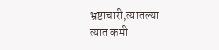भ्रष्टाचारी,त्यातल्या त्यात कमी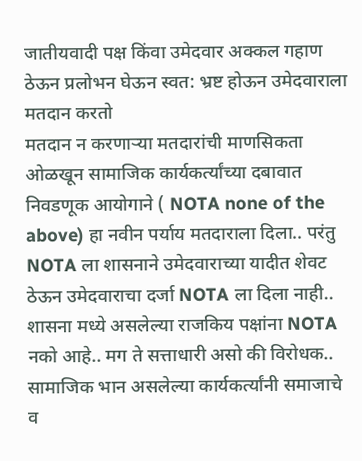जातीयवादी पक्ष किंवा उमेदवार अक्कल गहाण ठेऊन प्रलोभन घेऊन स्वत: भ्रष्ट होऊन उमेदवाराला मतदान करतो
मतदान न करणाऱ्या मतदारांची माणसिकता ओळखून सामाजिक कार्यकर्त्यांच्या दबावात निवडणूक आयोगाने ( NOTA none of the above) हा नवीन पर्याय मतदाराला दिला.. परंतु NOTA ला शासनाने उमेदवाराच्या यादीत शेवट ठेऊन उमेदवाराचा दर्जा NOTA ला दिला नाही..
शासना मध्ये असलेल्या राजकिय पक्षांना NOTA नको आहे.. मग ते सत्ताधारी असो की विरोधक.. सामाजिक भान असलेल्या कार्यकर्त्यांनी समाजाचे व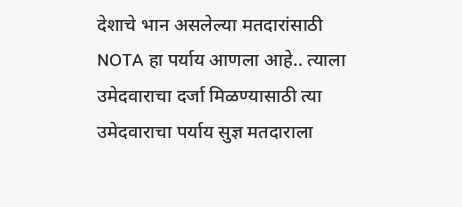देशाचे भान असलेल्या मतदारांसाठी NOTA हा पर्याय आणला आहे.. त्याला उमेदवाराचा दर्जा मिळण्यासाठी त्या उमेदवाराचा पर्याय सुज्ञ मतदाराला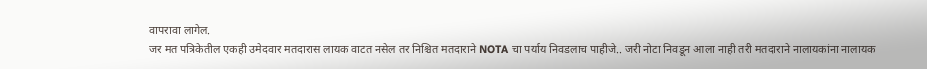वापरावा लागेल.
जर मत पत्रिकेतील एकही उमेदवार मतदारास लायक वाटत नसेल तर निश्चित मतदाराने NOTA चा पर्याय निवडलाच पाहीजे.. जरी नोटा निवडून आला नाही तरी मतदाराने नालायकांना नालायक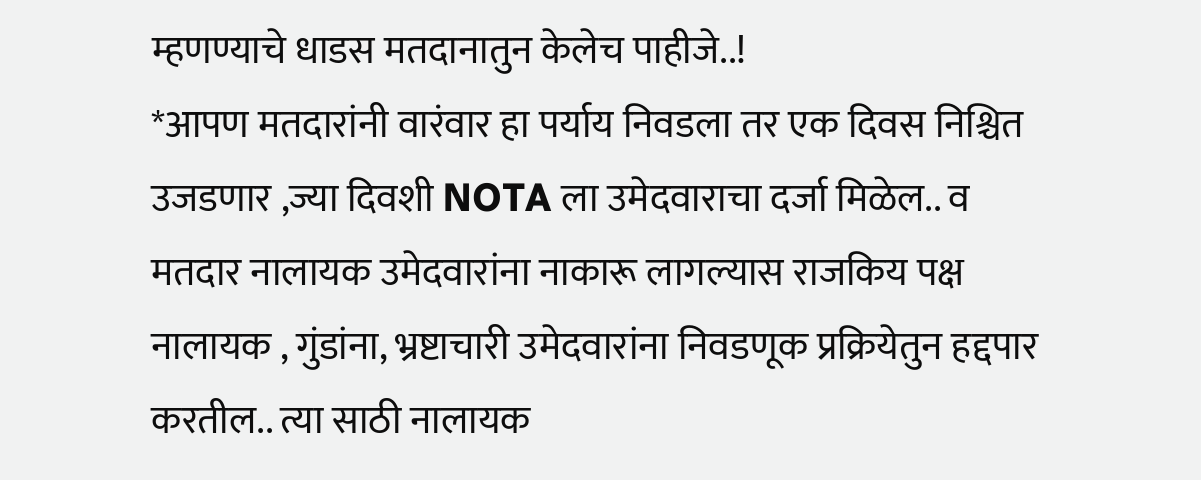म्हणण्याचे धाडस मतदानातुन केलेच पाहीजे..!
*आपण मतदारांनी वारंवार हा पर्याय निवडला तर एक दिवस निश्चित उजडणार ,ज्या दिवशी NOTA ला उमेदवाराचा दर्जा मिळेल.. व मतदार नालायक उमेदवारांना नाकारू लागल्यास राजकिय पक्ष नालायक , गुंडांना, भ्रष्टाचारी उमेदवारांना निवडणूक प्रक्रियेतुन हद्दपार करतील.. त्या साठी नालायक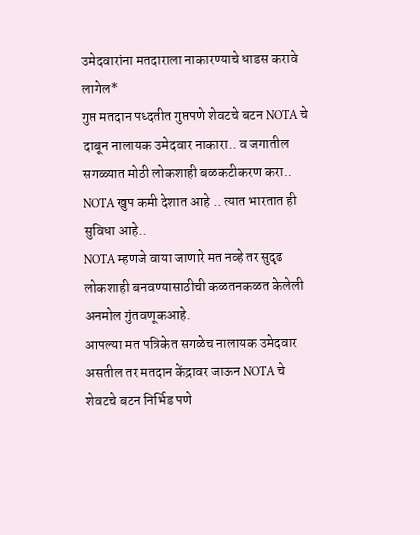उमेदवारांना मतदाराला नाकारण्याचे धाडस करावे लागेल*
गुप्त मतदान पध्दतीत गुप्तपणे शेवटचे बटन NOTA चे दाबून नालायक उमेदवार नाकारा.. व जगातील सगळ्यात मोठी लोकशाही बळकटीकरण करा.. NOTA खुप कमी देशात आहे .. त्यात भारतात ही सुविधा आहे..
NOTA म्हणजे वाया जाणारे मत नव्हे तर सुदृढ लोकशाही बनवण्यासाठीची कळतनकळत केलेली अनमोल गुंतवणूकआहे.
आपल्या मत पत्रिकेत सगळेच नालायक उमेदवार असतील तर मतदान केंद्रावर जाऊन NOTA चे शेवटचे बटन निर्भिड पणे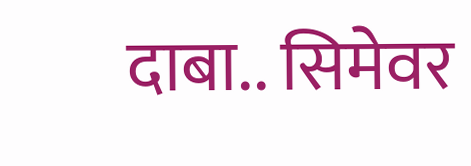दाबा.. सिमेवर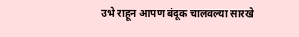उभे राहून आपण बंदूक चालवल्या सारखे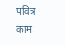पवित्र काम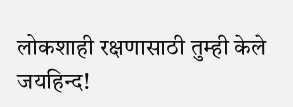लोकशाही रक्षणासाठी तुम्ही केले
जयहिन्द!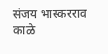संजय भास्करराव काळे